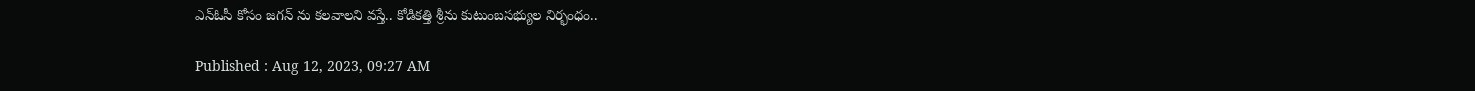ఎన్ఓసీ కోసం జగన్ ను కలవాలని వస్తే.. కోడికత్తి శ్రీను కుటుంబసభ్యుల నిర్భంధం..

Published : Aug 12, 2023, 09:27 AM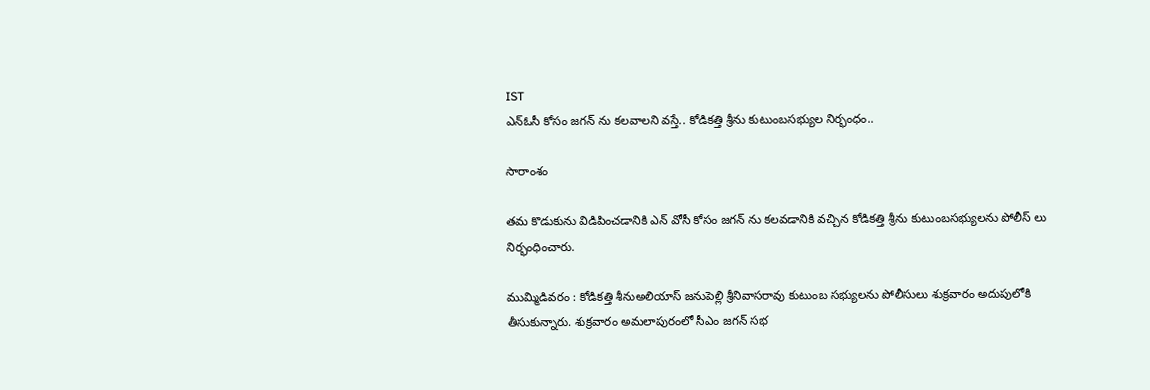IST
ఎన్ఓసీ కోసం జగన్ ను కలవాలని వస్తే.. కోడికత్తి శ్రీను కుటుంబసభ్యుల నిర్భంధం..

సారాంశం

తమ కొడుకును విడిపించడానికి ఎన్ వోసీ కోసం జగన్ ను కలవడానికి వచ్చిన కోడికత్తి శ్రీను కుటుంబసభ్యులను పోలీస్ లు నిర్భంధించారు.

ముమ్మిడివరం : కోడికత్తి శీనుఅలియాస్ జనుపెల్లి శ్రీనివాసరావు కుటుంబ సభ్యులను పోలీసులు శుక్రవారం అదుపులోకి తీసుకున్నారు. శుక్రవారం అమలాపురంలో సీఎం జగన్ సభ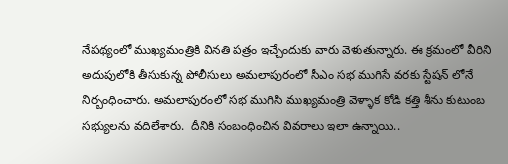నేపథ్యంలో ముఖ్యమంత్రికి వినతి పత్రం ఇచ్చేందుకు వారు వెళుతున్నారు. ఈ క్రమంలో వీరిని అదుపులోకి తీసుకున్న పోలీసులు అమలాపురంలో సీఎం సభ ముగిసే వరకు స్టేషన్ లోనే నిర్బంధించారు. అమలాపురంలో సభ ముగిసి ముఖ్యమంత్రి వెళ్ళాక కోడి కత్తి శీను కుటుంబ సభ్యులను వదిలేశారు.  దీనికి సంబంధించిన వివరాలు ఇలా ఉన్నాయి..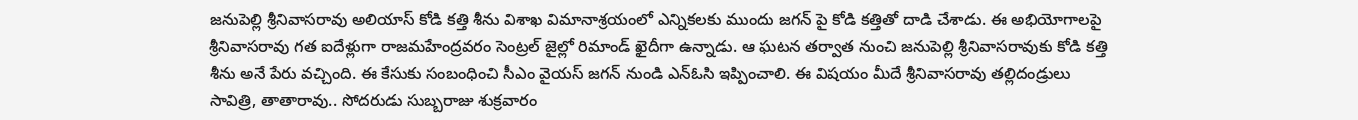జనుపెల్లి శ్రీనివాసరావు అలియాస్ కోడి కత్తి శీను విశాఖ విమానాశ్రయంలో ఎన్నికలకు ముందు జగన్ పై కోడి కత్తితో దాడి చేశాడు. ఈ అభియోగాలపై శ్రీనివాసరావు గత ఐదేళ్లుగా రాజమహేంద్రవరం సెంట్రల్ జైల్లో రిమాండ్ ఖైదీగా ఉన్నాడు. ఆ ఘటన తర్వాత నుంచి జనుపెల్లి శ్రీనివాసరావుకు కోడి కత్తి శీను అనే పేరు వచ్చింది. ఈ కేసుకు సంబంధించి సీఎం వైయస్ జగన్ నుండి ఎన్ఓసి ఇప్పించాలి. ఈ విషయం మీదే శ్రీనివాసరావు తల్లిదండ్రులు సావిత్రి, తాతారావు.. సోదరుడు సుబ్బరాజు శుక్రవారం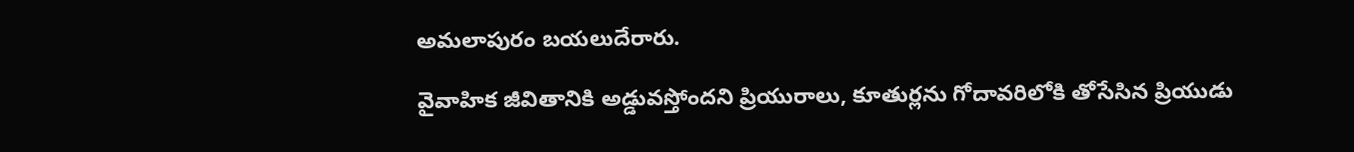అమలాపురం బయలుదేరారు.

వైవాహిక జీవితానికి అడ్డువస్తోందని ప్రియురాలు, కూతుర్లను గోదావరిలోకి తోసేసిన ప్రియుడు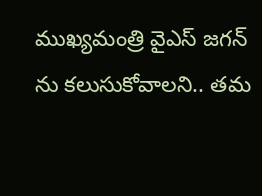ముఖ్యమంత్రి వైఎస్ జగన్ ను కలుసుకోవాలని.. తమ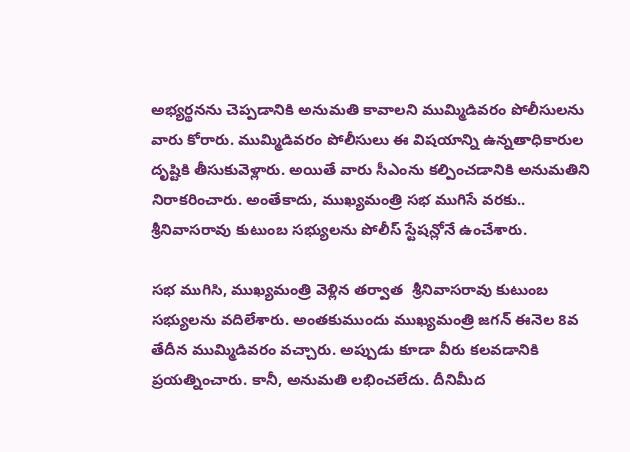అభ్యర్థనను చెప్పడానికి అనుమతి కావాలని ముమ్మిడివరం పోలీసులను వారు కోరారు. ముమ్మిడివరం పోలీసులు ఈ విషయాన్ని ఉన్నతాధికారుల దృష్టికి తీసుకువెళ్లారు. అయితే వారు సీఎంను కల్పించడానికి అనుమతిని నిరాకరించారు. అంతేకాదు, ముఖ్యమంత్రి సభ ముగిసే వరకు..  శ్రీనివాసరావు కుటుంబ సభ్యులను పోలీస్ స్టేషన్లోనే ఉంచేశారు.

సభ ముగిసి, ముఖ్యమంత్రి వెళ్లిన తర్వాత  శ్రీనివాసరావు కుటుంబ సభ్యులను వదిలేశారు. అంతకుముందు ముఖ్యమంత్రి జగన్ ఈనెల 8వ తేదీన ముమ్మిడివరం వచ్చారు. అప్పుడు కూడా వీరు కలవడానికి ప్రయత్నించారు. కానీ, అనుమతి లభించలేదు. దీనిమీద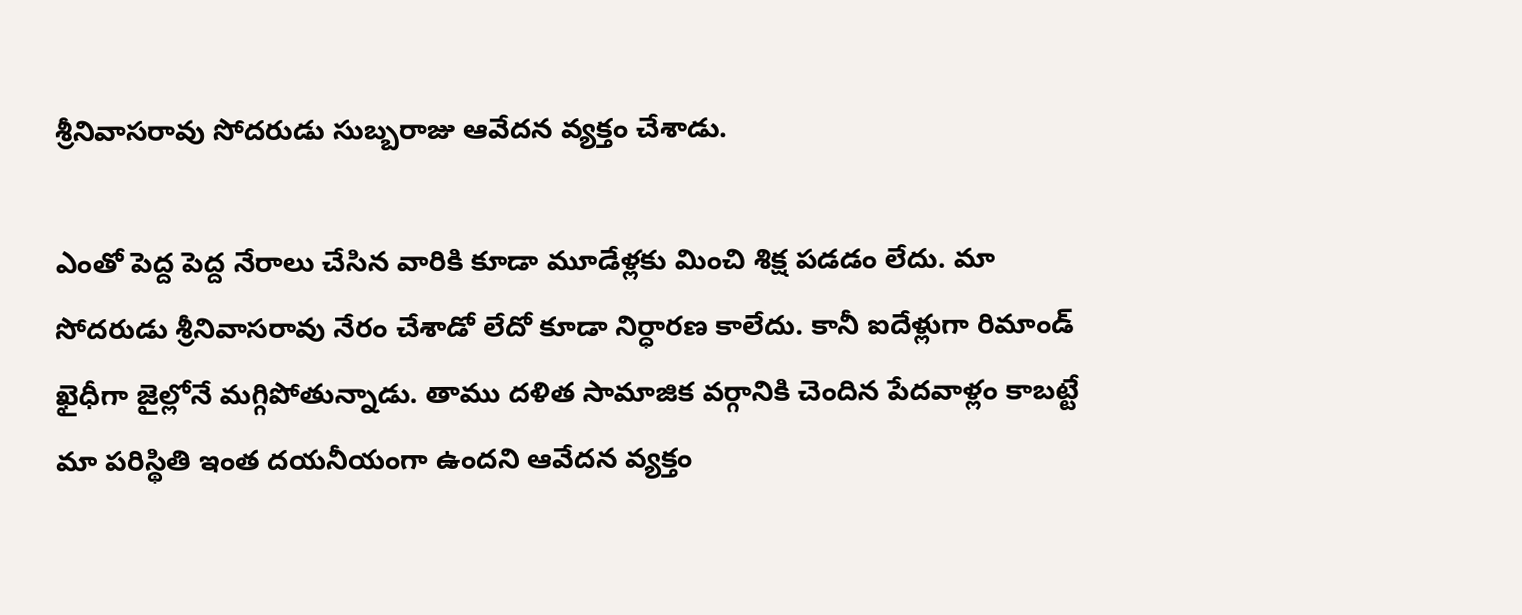శ్రీనివాసరావు సోదరుడు సుబ్బరాజు ఆవేదన వ్యక్తం చేశాడు.

ఎంతో పెద్ద పెద్ద నేరాలు చేసిన వారికి కూడా మూడేళ్లకు మించి శిక్ష పడడం లేదు. మా సోదరుడు శ్రీనివాసరావు నేరం చేశాడో లేదో కూడా నిర్ధారణ కాలేదు. కానీ ఐదేళ్లుగా రిమాండ్ ఖైధీగా జైల్లోనే మగ్గిపోతున్నాడు. తాము దళిత సామాజిక వర్గానికి చెందిన పేదవాళ్లం కాబట్టే మా పరిస్థితి ఇంత దయనీయంగా ఉందని ఆవేదన వ్యక్తం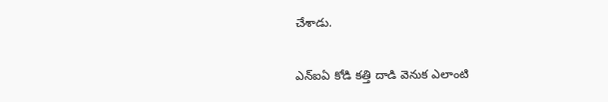చేశాడు.

ఎన్ఐఏ కోడి కత్తి దాడి వెనుక ఎలాంటి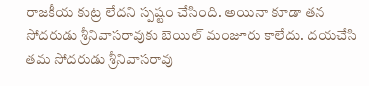రాజకీయ కుట్ర లేదని స్పష్టం చేసింది. అయినా కూడా తన సోదరుడు శ్రీనివాసరావుకు బెయిల్ మంజూరు కాలేదు. దయచేసి తమ సోదరుడు శ్రీనివాసరావు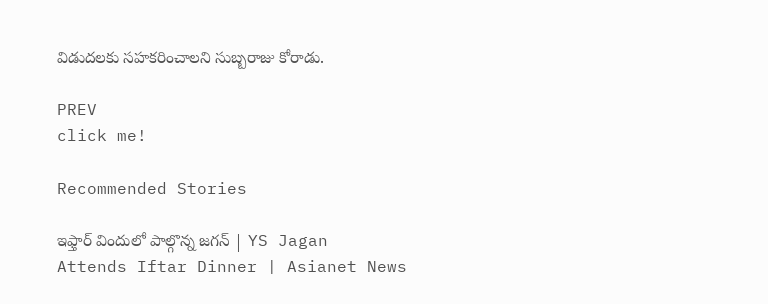విడుదలకు సహకరించాలని సుబ్బరాజు కోరాడు.

PREV
click me!

Recommended Stories

ఇఫ్తార్ విందులో పాల్గొన్న జగన్ | YS Jagan Attends Iftar Dinner | Asianet News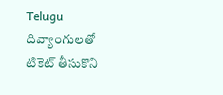Telugu
దివ్యాంగులతో టికెట్ తీసుకొని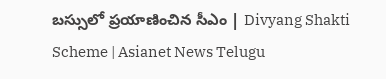బస్సులో ప్రయాణించిన సీఎం | Divyang Shakti Scheme | Asianet News Telugu